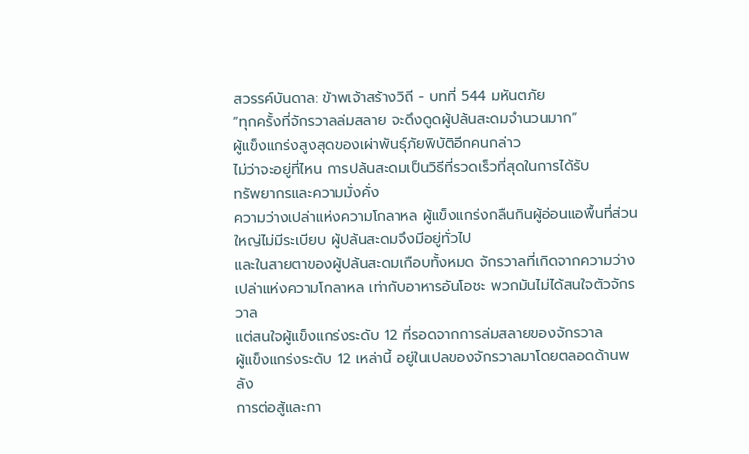สวรรค์บันดาล: ข้าพเจ้าสร้างวิถี - บทที่ 544 มหันตภัย
“ทุกครั้งที่จักรวาลล่มสลาย จะดึงดูดผู้ปล้นสะดมจำนวนมาก”
ผู้แข็งแกร่งสูงสุดของเผ่าพันธุ์ภัยพิบัติอีกคนกล่าว
ไม่ว่าจะอยู่ที่ไหน การปล้นสะดมเป็นวิธีที่รวดเร็วที่สุดในการได้รับ
ทรัพยากรและความมั่งคั่ง
ความว่างเปล่าแห่งความโกลาหล ผู้แข็งแกร่งกลืนกินผู้อ่อนแอพื้นที่ส่วน
ใหญ่ไม่มีระเบียบ ผู้ปล้นสะดมจึงมีอยู่ทั่วไป
และในสายตาของผู้ปล้นสะดมเกือบทั้งหมด จักรวาลที่เกิดจากความว่าง
เปล่าแห่งความโกลาหล เท่ากับอาหารอันโอชะ พวกมันไม่ได้สนใจตัวจักรวาล
แต่สนใจผู้แข็งแกร่งระดับ 12 ที่รอดจากการล่มสลายของจักรวาล
ผู้แข็งแกร่งระดับ 12 เหล่านี้ อยู่ในเปลของจักรวาลมาโดยตลอดด้านพลัง
การต่อสู้และกา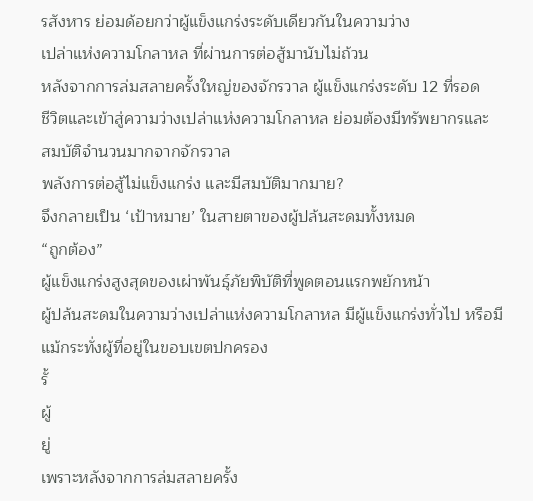รสังหาร ย่อมด้อยกว่าผู้แข็งแกร่งระดับเดียวกันในความว่าง
เปล่าแห่งความโกลาหล ที่ผ่านการต่อสู้มานับไม่ถ้วน
หลังจากการล่มสลายครั้งใหญ่ของจักรวาล ผู้แข็งแกร่งระดับ 12 ที่รอด
ชีวิตและเข้าสู่ความว่างเปล่าแห่งความโกลาหล ย่อมต้องมีทรัพยากรและ
สมบัติจำนวนมากจากจักรวาล
พลังการต่อสู้ไม่แข็งแกร่ง และมีสมบัติมากมาย?
จึงกลายเป็น ‘เป้าหมาย’ ในสายตาของผู้ปล้นสะดมทั้งหมด
“ถูกต้อง”
ผู้แข็งแกร่งสูงสุดของเผ่าพันธุ์ภัยพิบัติที่พูดตอนแรกพยักหน้า
ผู้ปล้นสะดมในความว่างเปล่าแห่งความโกลาหล มีผู้แข็งแกร่งทั่วไป หรือมี
แม้กระทั่งผู้ที่อยู่ในขอบเขตปกครอง
รั้
ผู้
ยู่
เพราะหลังจากการล่มสลายครั้ง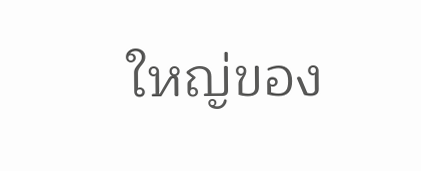ใหญ่ของ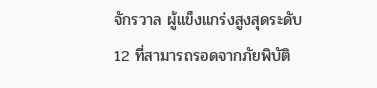จักรวาล ผู้แข็งแกร่งสูงสุดระดับ
12 ที่สามารถรอดจากภัยพิบัติ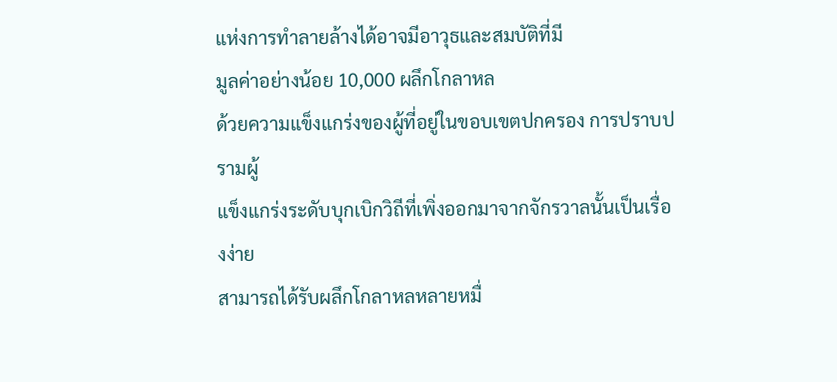แห่งการทำลายล้างได้อาจมีอาวุธและสมบัติที่มี
มูลค่าอย่างน้อย 10,000 ผลึกโกลาหล
ด้วยความแข็งแกร่งของผู้ที่อยู่ในขอบเขตปกครอง การปราบปรามผู้
แข็งแกร่งระดับบุกเบิกวิถีที่เพิ่งออกมาจากจักรวาลนั้นเป็นเรื่องง่าย
สามารถได้รับผลึกโกลาหลหลายหมื่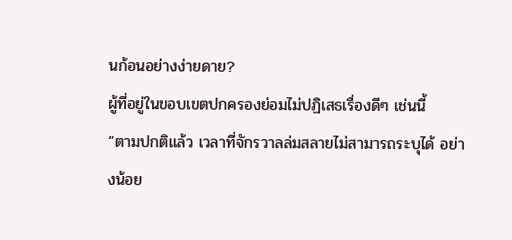นก้อนอย่างง่ายดาย?
ผู้ที่อยู่ในขอบเขตปกครองย่อมไม่ปฏิเสธเรื่องดีๆ เช่นนี้
“ตามปกติแล้ว เวลาที่จักรวาลล่มสลายไม่สามารถระบุได้ อย่างน้อย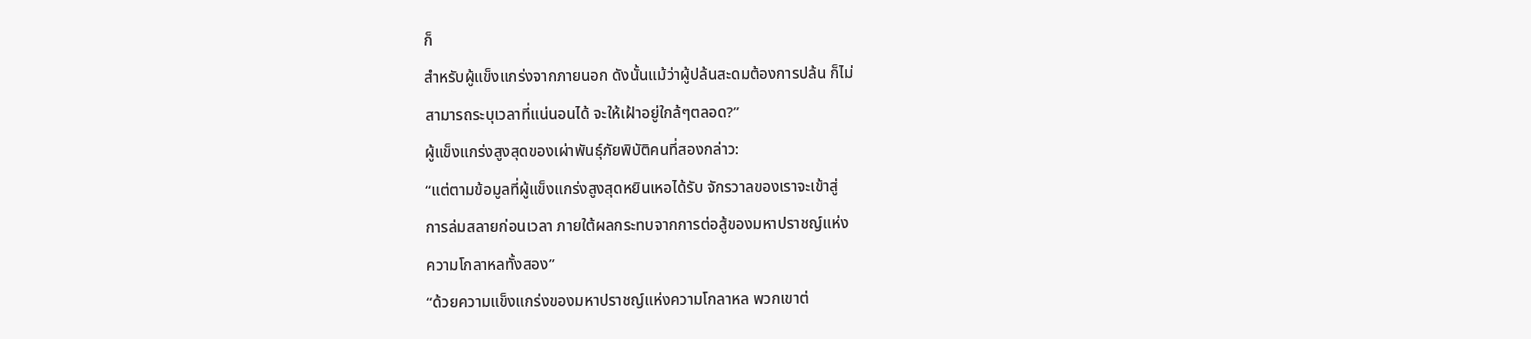ก็
สำหรับผู้แข็งแกร่งจากภายนอก ดังนั้นแม้ว่าผู้ปล้นสะดมต้องการปล้น ก็ไม่
สามารถระบุเวลาที่แน่นอนได้ จะให้เฝ้าอยู่ใกล้ๆตลอด?”
ผู้แข็งแกร่งสูงสุดของเผ่าพันธุ์ภัยพิบัติคนที่สองกล่าว:
“แต่ตามข้อมูลที่ผู้แข็งแกร่งสูงสุดหยินเหอได้รับ จักรวาลของเราจะเข้าสู่
การล่มสลายก่อนเวลา ภายใต้ผลกระทบจากการต่อสู้ของมหาปราชญ์แห่ง
ความโกลาหลทั้งสอง”
“ด้วยความแข็งแกร่งของมหาปราชญ์แห่งความโกลาหล พวกเขาต่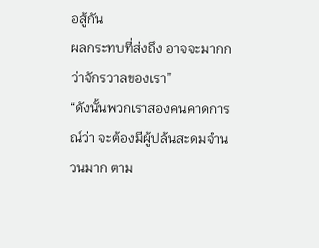อสู้กัน
ผลกระทบที่ส่งถึง อาจจะมากกว่าจักรวาลของเรา”
“ดังนั้นพวกเราสองคนคาดการณ์ว่า จะต้องมีผู้ปล้นสะดมจำนวนมาก ตาม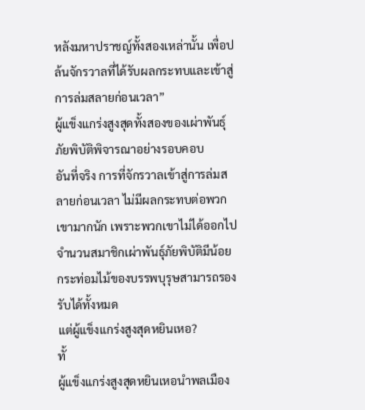หลังมหาปราชญ์ทั้งสองเหล่านั้น เพื่อปล้นจักรวาลที่ได้รับผลกระทบและเข้าสู่
การล่มสลายก่อนเวลา”
ผู้แข็งแกร่งสูงสุดทั้งสองของเผ่าพันธุ์ภัยพิบัติพิจารณาอย่างรอบคอบ
อันที่จริง การที่จักรวาลเข้าสู่การล่มสลายก่อนเวลา ไม่มีผลกระทบต่อพวก
เขามากนัก เพราะพวกเขาไม่ได้ออกไป จำนวนสมาชิกเผ่าพันธุ์ภัยพิบัติมีน้อย
กระท่อมไม้ของบรรพบุรุษสามารถรองรับได้ทั้งหมด
แต่ผู้แข็งแกร่งสูงสุดหยินเหอ?
ทั้
ผู้แข็งแกร่งสูงสุดหยินเหอนำพลเมือง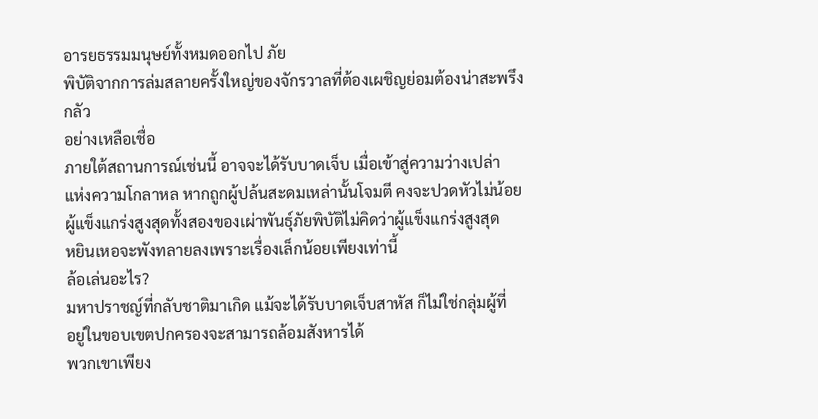อารยธรรมมนุษย์ทั้งหมดออกไป ภัย
พิบัติจากการล่มสลายครั้งใหญ่ของจักรวาลที่ต้องเผชิญย่อมต้องน่าสะพรึงกลัว
อย่างเหลือเชื่อ
ภายใต้สถานการณ์เช่นนี้ อาจจะได้รับบาดเจ็บ เมื่อเข้าสู่ความว่างเปล่า
แห่งความโกลาหล หากถูกผู้ปล้นสะดมเหล่านั้นโจมตี คงจะปวดหัวไม่น้อย
ผู้แข็งแกร่งสูงสุดทั้งสองของเผ่าพันธุ์ภัยพิบัติไม่คิดว่าผู้แข็งแกร่งสูงสุด
หยินเหอจะพังทลายลงเพราะเรื่องเล็กน้อยเพียงเท่านี้
ล้อเล่นอะไร?
มหาปราชญ์ที่กลับชาติมาเกิด แม้จะได้รับบาดเจ็บสาหัส ก็ไม่ใช่กลุ่มผู้ที่
อยู่ในขอบเขตปกครองจะสามารถล้อมสังหารได้
พวกเขาเพียง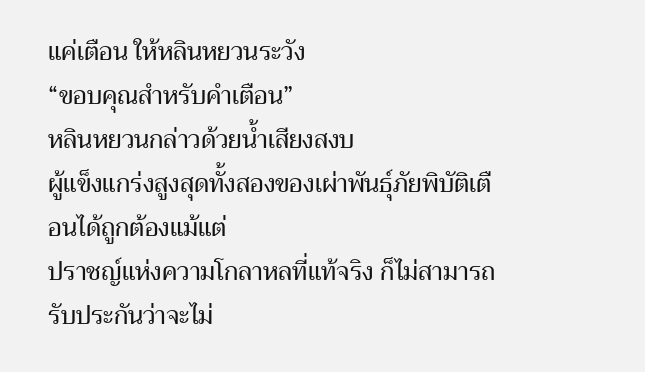แค่เตือน ให้หลินหยวนระวัง
“ขอบคุณสำหรับคำเตือน”
หลินหยวนกล่าวด้วยน้ำเสียงสงบ
ผู้แข็งแกร่งสูงสุดทั้งสองของเผ่าพันธุ์ภัยพิบัติเตือนได้ถูกต้องแม้แต่
ปราชญ์แห่งความโกลาหลที่แท้จริง ก็ไม่สามารถรับประกันว่าจะไม่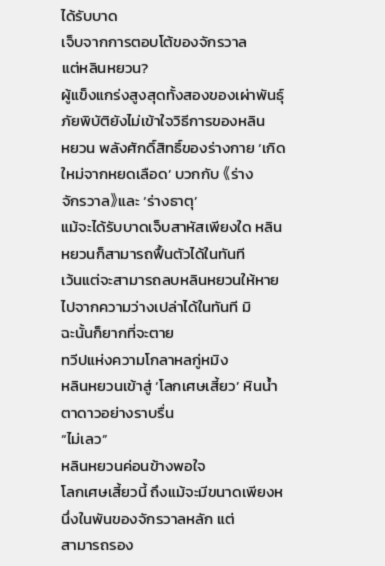ได้รับบาด
เจ็บจากการตอบโต้ของจักรวาล
แต่หลินหยวน?
ผู้แข็งแกร่งสูงสุดทั้งสองของเผ่าพันธุ์ภัยพิบัติยังไม่เข้าใจวิธีการของหลิน
หยวน พลังศักดิ์สิทธิ์ของร่างกาย ‘เกิดใหม่จากหยดเลือด’ บวกกับ 《ร่าง
จักรวาล》และ ‘ร่างธาตุ’
แม้จะได้รับบาดเจ็บสาหัสเพียงใด หลินหยวนก็สามารถฟื้นตัวได้ในทันที
เว้นแต่จะสามารถลบหลินหยวนให้หายไปจากความว่างเปล่าได้ในทันที มิ
ฉะนั้นก็ยากที่จะตาย
ทวีปแห่งความโกลาหลกู่หมิง
หลินหยวนเข้าสู่ ‘โลกเศษเสี้ยว’ หินน้ำตาดาวอย่างราบรื่น
“ไม่เลว”
หลินหยวนค่อนข้างพอใจ
โลกเศษเสี้ยวนี้ ถึงแม้จะมีขนาดเพียงหนึ่งในพันของจักรวาลหลัก แต่
สามารถรอง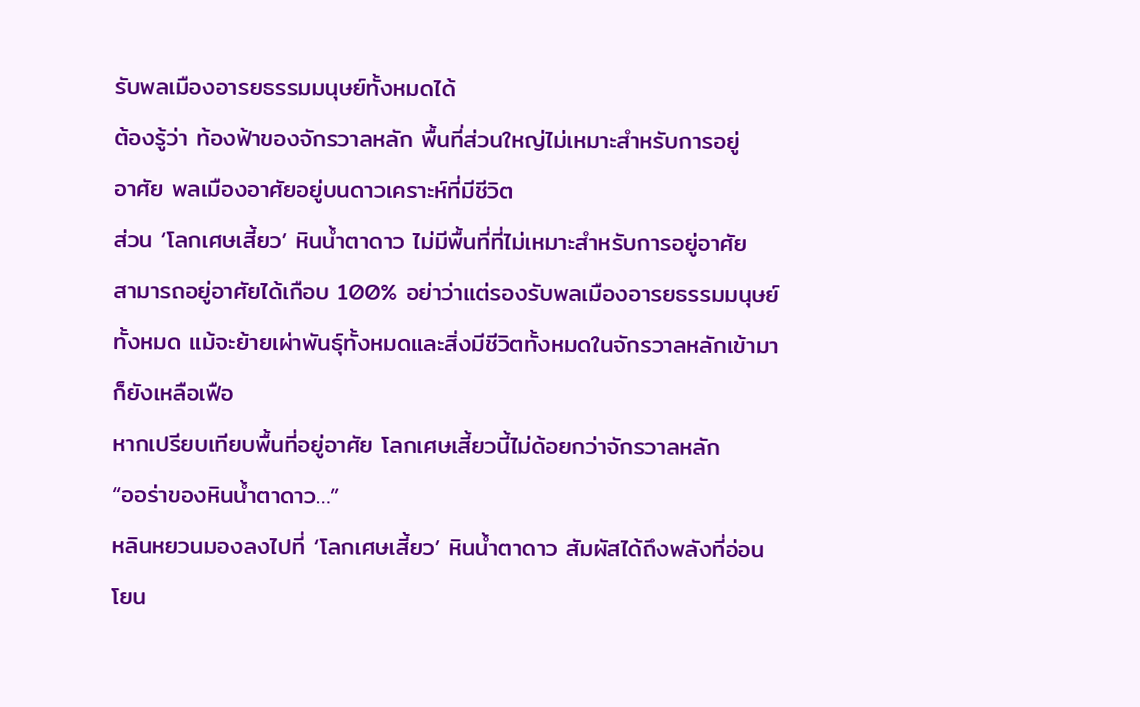รับพลเมืองอารยธรรมมนุษย์ทั้งหมดได้
ต้องรู้ว่า ท้องฟ้าของจักรวาลหลัก พื้นที่ส่วนใหญ่ไม่เหมาะสำหรับการอยู่
อาศัย พลเมืองอาศัยอยู่บนดาวเคราะห์ที่มีชีวิต
ส่วน ‘โลกเศษเสี้ยว’ หินน้ำตาดาว ไม่มีพื้นที่ที่ไม่เหมาะสำหรับการอยู่อาศัย
สามารถอยู่อาศัยได้เกือบ 100% อย่าว่าแต่รองรับพลเมืองอารยธรรมมนุษย์
ทั้งหมด แม้จะย้ายเผ่าพันธุ์ทั้งหมดและสิ่งมีชีวิตทั้งหมดในจักรวาลหลักเข้ามา
ก็ยังเหลือเฟือ
หากเปรียบเทียบพื้นที่อยู่อาศัย โลกเศษเสี้ยวนี้ไม่ด้อยกว่าจักรวาลหลัก
“ออร่าของหินน้ำตาดาว…”
หลินหยวนมองลงไปที่ ‘โลกเศษเสี้ยว’ หินน้ำตาดาว สัมผัสได้ถึงพลังที่อ่อน
โยน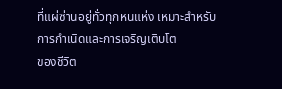ที่แผ่ซ่านอยู่ทั่วทุกหนแห่ง เหมาะสำหรับการกำเนิดและการเจริญเติบโต
ของชีวิต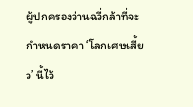ผู้ปกครองว่านฉวี่กล้าที่จะกำหนดราคา ‘โลกเศษเสี้ยว’ นี้ไว้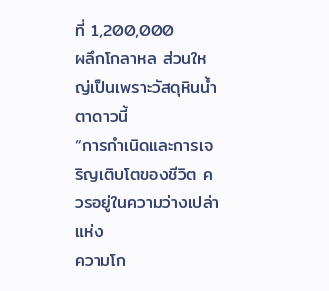ที่ 1,200,000
ผลึกโกลาหล ส่วนใหญ่เป็นเพราะวัสดุหินน้ำตาดาวนี้
“การกำเนิดและการเจริญเติบโตของชีวิต ควรอยู่ในความว่างเปล่าแห่ง
ความโก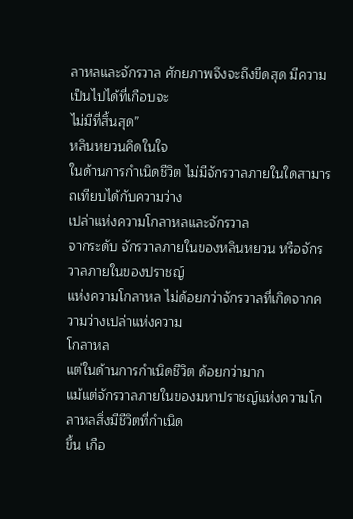ลาหลและจักรวาล ศักยภาพจึงจะถึงขีดสุด มีความเป็นไปได้ที่เกือบจะ
ไม่มีที่สิ้นสุด”
หลินหยวนคิดในใจ
ในด้านการกำเนิดชีวิต ไม่มีจักรวาลภายในใดสามารถเทียบได้กับความว่าง
เปล่าแห่งความโกลาหลและจักรวาล
จากระดับ จักรวาลภายในของหลินหยวน หรือจักรวาลภายในของปราชญ์
แห่งความโกลาหล ไม่ด้อยกว่าจักรวาลที่เกิดจากความว่างเปล่าแห่งความ
โกลาหล
แต่ในด้านการกำเนิดชีวิต ด้อยกว่ามาก
แม้แต่จักรวาลภายในของมหาปราชญ์แห่งความโกลาหลสิ่งมีชีวิตที่กำเนิด
ขึ้น เกือ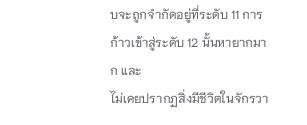บจะถูกจำกัดอยู่ที่ระดับ 11 การก้าวเข้าสู่ระดับ 12 นั้นหายากมาก และ
ไม่เคยปรากฏสิ่งมีชีวิตในจักรวา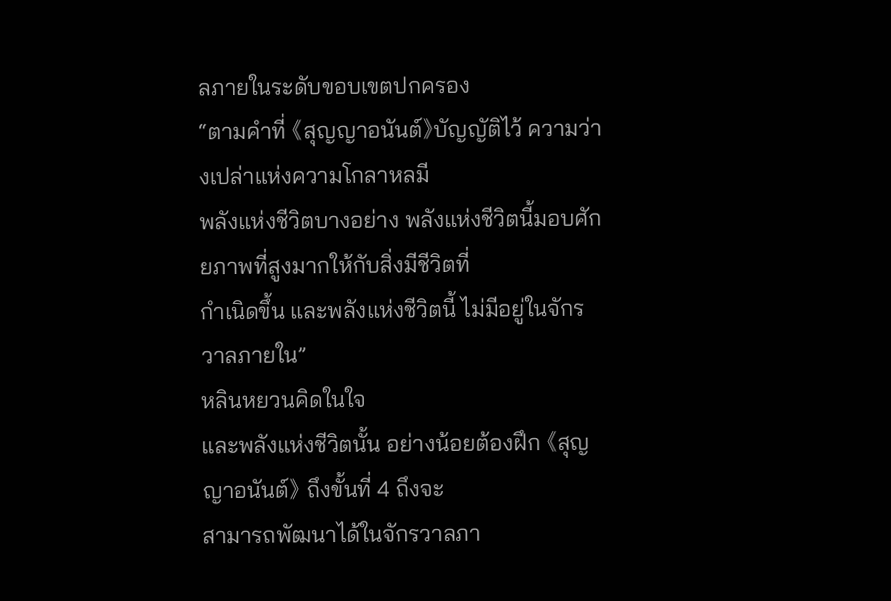ลภายในระดับขอบเขตปกครอง
“ตามคำที่ 《สุญญาอนันต์》บัญญัติไว้ ความว่างเปล่าแห่งความโกลาหลมี
พลังแห่งชีวิตบางอย่าง พลังแห่งชีวิตนี้มอบศักยภาพที่สูงมากให้กับสิ่งมีชีวิตที่
กำเนิดขึ้น และพลังแห่งชีวิตนี้ ไม่มีอยู่ในจักรวาลภายใน”
หลินหยวนคิดในใจ
และพลังแห่งชีวิตนั้น อย่างน้อยต้องฝึก 《สุญญาอนันต์》 ถึงขั้นที่ 4 ถึงจะ
สามารถพัฒนาได้ในจักรวาลภา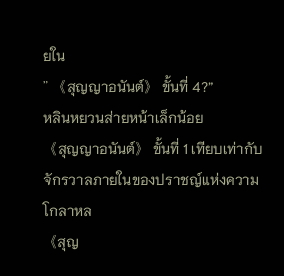ยใน
” 《สุญญาอนันต์》 ขั้นที่ 4?”
หลินหยวนส่ายหน้าเล็กน้อย
《สุญญาอนันต์》 ขั้นที่ 1 เทียบเท่ากับจักรวาลภายในของปราชญ์แห่งความ
โกลาหล
《สุญ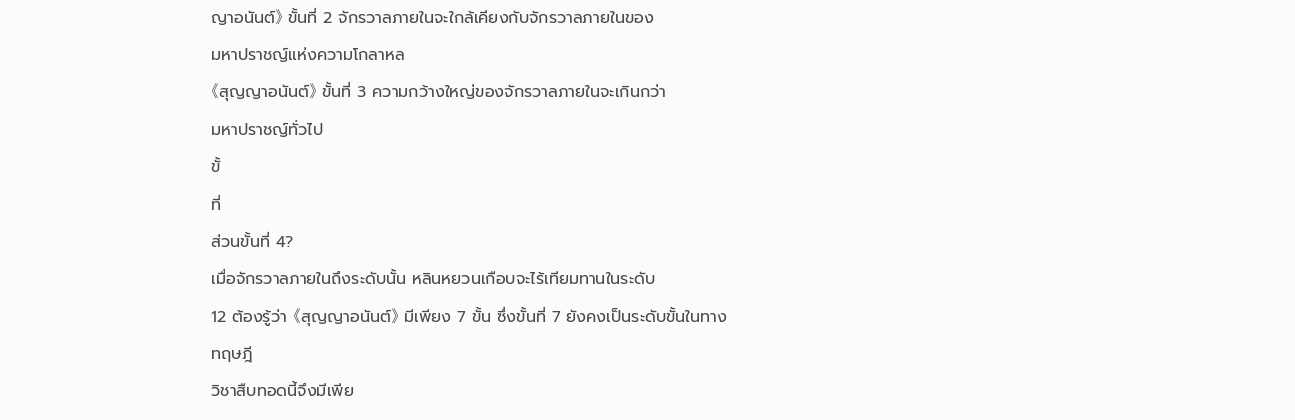ญาอนันต์》 ขั้นที่ 2 จักรวาลภายในจะใกล้เคียงกับจักรวาลภายในของ
มหาปราชญ์แห่งความโกลาหล
《สุญญาอนันต์》 ขั้นที่ 3 ความกว้างใหญ่ของจักรวาลภายในจะเกินกว่า
มหาปราชญ์ทั่วไป
ขั้
ที่
ส่วนขั้นที่ 4?
เมื่อจักรวาลภายในถึงระดับนั้น หลินหยวนเกือบจะไร้เทียมทานในระดับ
12 ต้องรู้ว่า 《สุญญาอนันต์》 มีเพียง 7 ขั้น ซึ่งขั้นที่ 7 ยังคงเป็นระดับขั้นในทาง
ทฤษฎี
วิชาสืบทอดนี้จึงมีเพีย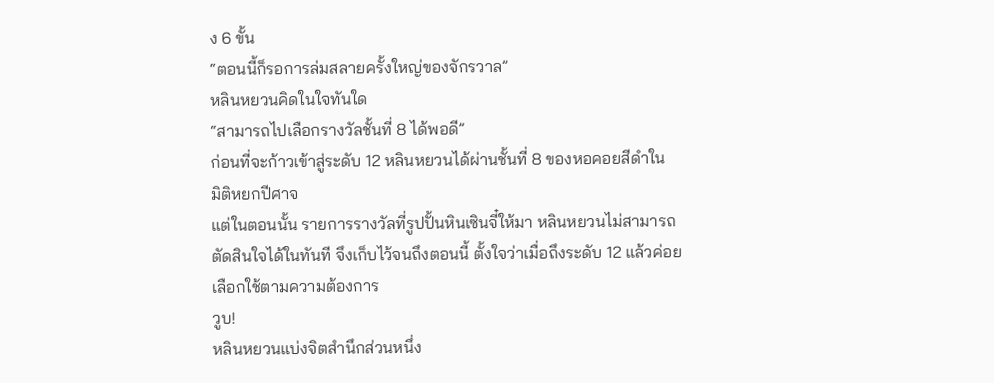ง 6 ขั้น
“ตอนนี้ก็รอการล่มสลายครั้งใหญ่ของจักรวาล”
หลินหยวนคิดในใจทันใด
“สามารถไปเลือกรางวัลชั้นที่ 8 ได้พอดี”
ก่อนที่จะก้าวเข้าสู่ระดับ 12 หลินหยวนได้ผ่านชั้นที่ 8 ของหอคอยสีดำใน
มิติหยกปีศาจ
แต่ในตอนนั้น รายการรางวัลที่รูปปั้นหินเซินจี๋ให้มา หลินหยวนไม่สามารถ
ตัดสินใจได้ในทันที จึงเก็บไว้จนถึงตอนนี้ ตั้งใจว่าเมื่อถึงระดับ 12 แล้วค่อย
เลือกใช้ตามความต้องการ
วูบ!
หลินหยวนแบ่งจิตสำนึกส่วนหนึ่ง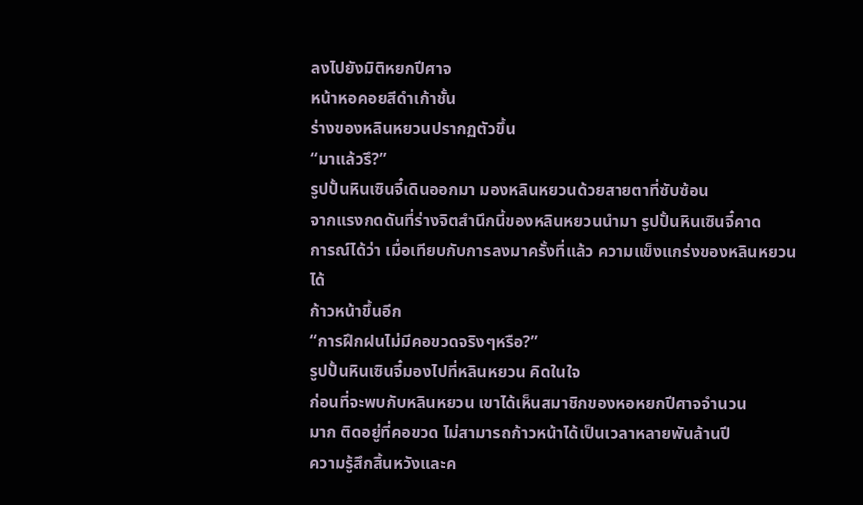ลงไปยังมิติหยกปีศาจ
หน้าหอคอยสีดำเก้าชั้น
ร่างของหลินหยวนปรากฏตัวขึ้น
“มาแล้วรึ?”
รูปปั้นหินเซินจี๋เดินออกมา มองหลินหยวนด้วยสายตาที่ซับซ้อน
จากแรงกดดันที่ร่างจิตสำนึกนี้ของหลินหยวนนำมา รูปปั้นหินเซินจี๋คาด
การณ์ได้ว่า เมื่อเทียบกับการลงมาครั้งที่แล้ว ความแข็งแกร่งของหลินหยวนได้
ก้าวหน้าขึ้นอีก
“การฝึกฝนไม่มีคอขวดจริงๆหรือ?”
รูปปั้นหินเซินจี๋มองไปที่หลินหยวน คิดในใจ
ก่อนที่จะพบกับหลินหยวน เขาได้เห็นสมาชิกของหอหยกปีศาจจำนวน
มาก ติดอยู่ที่คอขวด ไม่สามารถก้าวหน้าได้เป็นเวลาหลายพันล้านปี
ความรู้สึกสิ้นหวังและค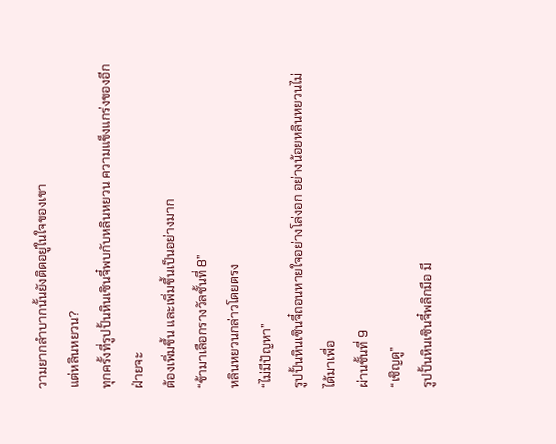วามยากลำบากนั้นยังติดอยู่ในใจของเขา
แต่หลินหยวน?
ทุกครั้งที่รูปปั้นหินเซินจี๋พบกับหลินหยวน ความแข็งแกร่งของอีกฝ่ายจะ
ต้องเพิ่มขึ้น และเพิ่มขึ้นเป็นอย่างมาก
“ข้ามาเลือกรางวัลชั้นที่ 8”
หลินหยวนกล่าวโดยตรง
“ไม่มีปัญหา”
รูปปั้นหินเซินจี๋ถอนหายใจอย่างโล่งอก อย่างน้อยหลินหยวนไม่ได้มาเพื่อ
ผ่านชั้นที่ 9
“เชิญดู”
รูปปั้นหินเซินจี๋พลิกมือ มี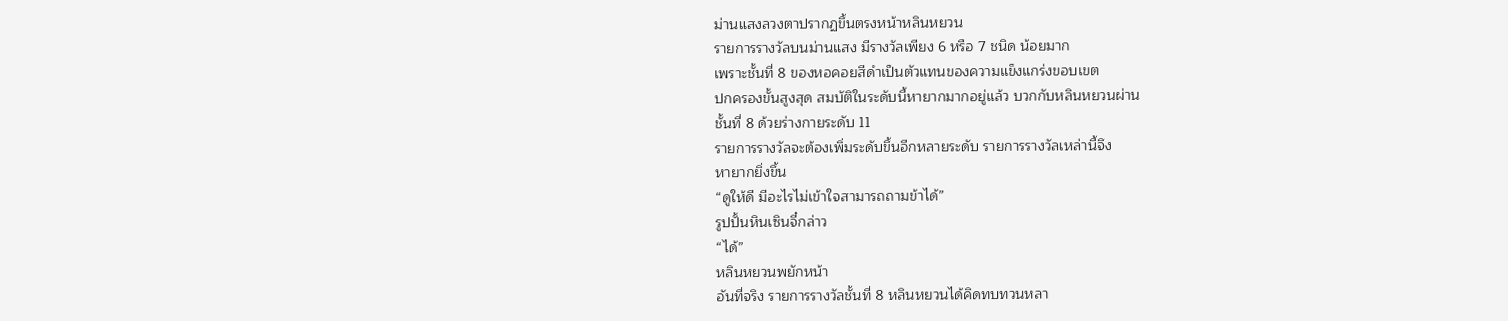ม่านแสงลวงตาปรากฏขึ้นตรงหน้าหลินหยวน
รายการรางวัลบนม่านแสง มีรางวัลเพียง 6 หรือ 7 ชนิด น้อยมาก
เพราะชั้นที่ 8 ของหอคอยสีดำเป็นตัวแทนของความแข็งแกร่งขอบเขต
ปกครองขั้นสูงสุด สมบัติในระดับนี้หายากมากอยู่แล้ว บวกกับหลินหยวนผ่าน
ชั้นที่ 8 ด้วยร่างกายระดับ 11
รายการรางวัลจะต้องเพิ่มระดับขึ้นอีกหลายระดับ รายการรางวัลเหล่านี้จึง
หายากยิ่งขึ้น
“ดูให้ดี มีอะไรไม่เข้าใจสามารถถามข้าได้”
รูปปั้นหินเซินจี๋กล่าว
“ได้”
หลินหยวนพยักหน้า
อันที่จริง รายการรางวัลชั้นที่ 8 หลินหยวนได้คิดทบทวนหลา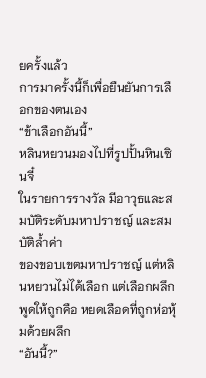ยครั้งแล้ว
การมาครั้งนี้ก็เพื่อยืนยันการเลือกของตนเอง
“ข้าเลือกอันนี้”
หลินหยวนมองไปที่รูปปั้นหินเซินจี๋
ในรายการรางวัล มีอาวุธและสมบัติระดับมหาปราชญ์ และสมบัติล้ำค่า
ของขอบเขตมหาปราชญ์ แต่หลินหยวนไม่ได้เลือก แต่เลือกผลึก
พูดให้ถูกคือ หยดเลือดที่ถูกห่อหุ้มด้วยผลึก
“อันนี้?”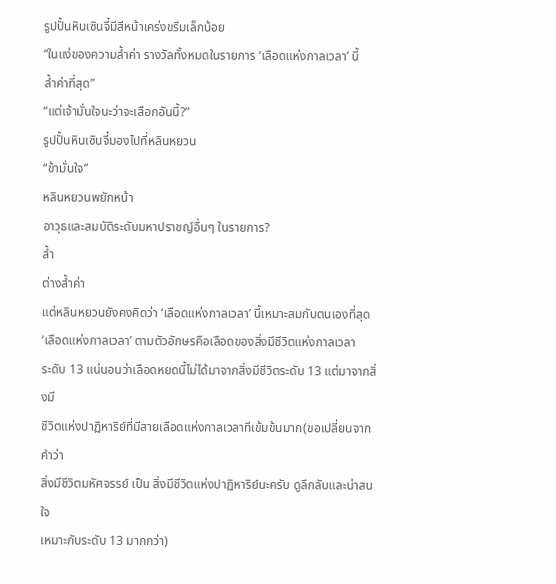รูปปั้นหินเซินจี๋มีสีหน้าเคร่งขรึมเล็กน้อย
“ในแง่ของความล้ำค่า รางวัลทั้งหมดในรายการ ‘เลือดแห่งกาลเวลา’ นี้
ล้ำค่าที่สุด”
“แต่เจ้ามั่นใจนะว่าจะเลือกอันนี้?”
รูปปั้นหินเซินจี๋มองไปที่หลินหยวน
“ข้ามั่นใจ”
หลินหยวนพยักหน้า
อาวุธและสมบัติระดับมหาปราชญ์อื่นๆ ในรายการ?
ล้ำ
ต่างล้ำค่า
แต่หลินหยวนยังคงคิดว่า ‘เลือดแห่งกาลเวลา’ นี้เหมาะสมกับตนเองที่สุด
‘เลือดแห่งกาลเวลา’ ตามตัวอักษรคือเลือดของสิ่งมีชีวิตแห่งกาลเวลา
ระดับ 13 แน่นอนว่าเลือดหยดนี้ไม่ได้มาจากสิ่งมีชีวิตระดับ 13 แต่มาจากสิ่งมี
ชีวิตแห่งปาฏิหาริย์ที่มีสายเลือดแห่งกาลเวลาทีเข้มข้นมาก(ขอเปลี่ยนจากคำว่า
สิ่งมีชีวิตมหัศจรรย์ เป็น สิ่งมีชีวิตแห่งปาฏิหาริย์นะครับ ดูลึกลับและน่าสนใจ
เหมาะกับระดับ 13 มากกว่า)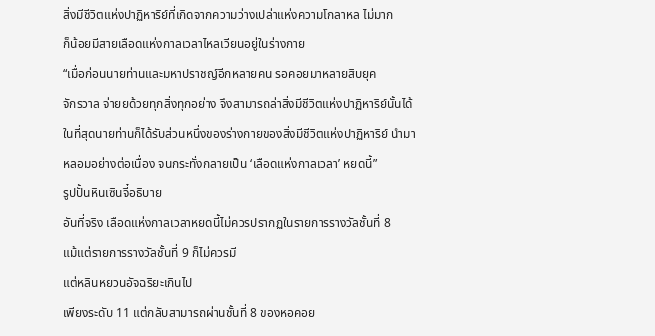สิ่งมีชีวิตแห่งปาฏิหาริย์ที่เกิดจากความว่างเปล่าแห่งความโกลาหล ไม่มาก
ก็น้อยมีสายเลือดแห่งกาลเวลาไหลเวียนอยู่ในร่างกาย
“เมื่อก่อนนายท่านและมหาปราชญ์อีกหลายคน รอคอยมาหลายสิบยุค
จักรวาล จ่ายยด้วยทุกสิ่งทุกอย่าง จึงสามารถล่าสิ่งมีชีวิตแห่งปาฏิหาริย์นั้นได้
ในที่สุดนายท่านก็ได้รับส่วนหนึ่งของร่างกายของสิ่งมีชีวิตแห่งปาฏิหาริย์ นำมา
หลอมอย่างต่อเนื่อง จนกระทั่งกลายเป็น ‘เลือดแห่งกาลเวลา’ หยดนี้”
รูปปั้นหินเซินจี๋อธิบาย
อันที่จริง เลือดแห่งกาลเวลาหยดนี้ไม่ควรปรากฏในรายการรางวัลชั้นที่ 8
แม้แต่รายการรางวัลชั้นที่ 9 ก็ไม่ควรมี
แต่หลินหยวนอัจฉริยะเกินไป
เพียงระดับ 11 แต่กลับสามารถผ่านชั้นที่ 8 ของหอคอย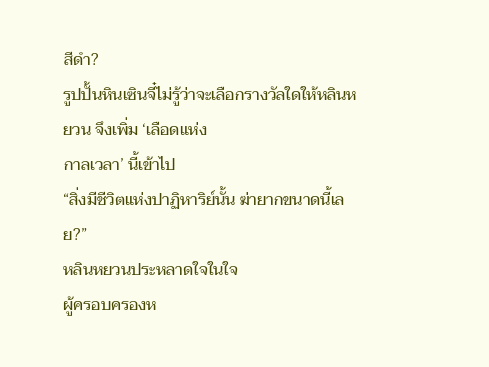สีดำ?
รูปปั้นหินเซินจี๋ไม่รู้ว่าจะเลือกรางวัลใดให้หลินหยวน จึงเพิ่ม ‘เลือดแห่ง
กาลเวลา’ นี้เข้าไป
“สิ่งมีชีวิตแห่งปาฏิหาริย์นั้น ฆ่ายากขนาดนี้เลย?”
หลินหยวนประหลาดใจในใจ
ผู้ครอบครองห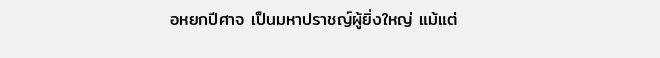อหยกปีศาจ เป็นมหาปราชญ์ผู้ยิ่งใหญ่ แม้แต่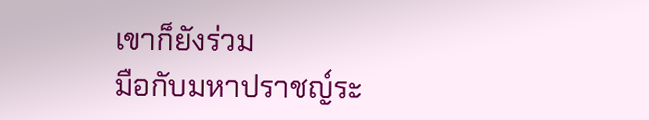เขาก็ยังร่วม
มือกับมหาปราชญ์ระ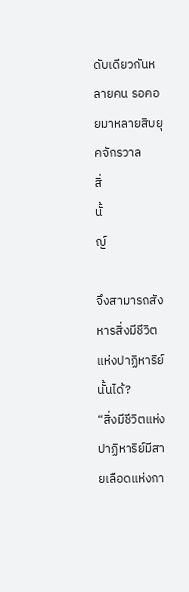ดับเดียวกันหลายคน รอคอยมาหลายสิบยุคจักรวาล
สิ่
นั้
ญ์

จึงสามารถสังหารสิ่งมีชีวิตแห่งปาฏิหาริย์นั้นได้?
“สิ่งมีชีวิตแห่งปาฏิหาริย์มีสายเลือดแห่งกา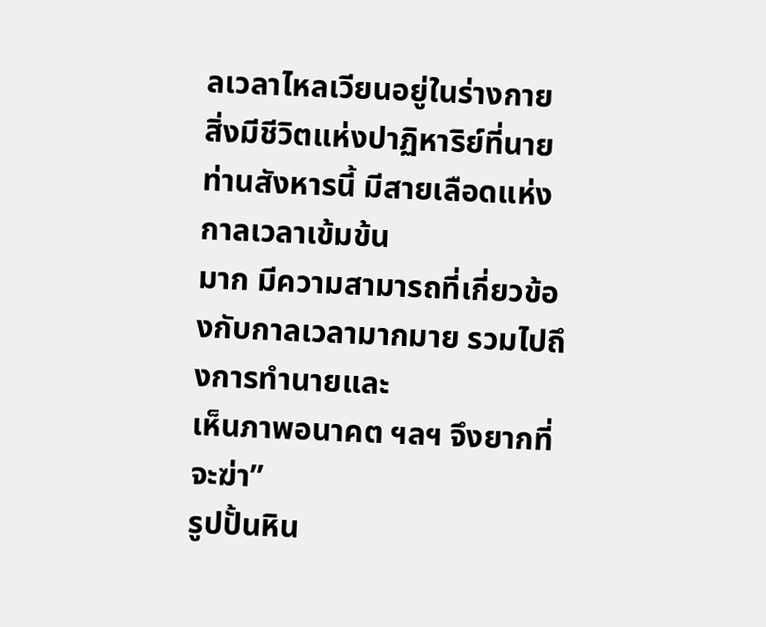ลเวลาไหลเวียนอยู่ในร่างกาย
สิ่งมีชีวิตแห่งปาฏิหาริย์ที่นายท่านสังหารนี้ มีสายเลือดแห่งกาลเวลาเข้มข้น
มาก มีความสามารถที่เกี่ยวข้องกับกาลเวลามากมาย รวมไปถึงการทำนายและ
เห็นภาพอนาคต ฯลฯ จึงยากที่จะฆ่า”
รูปปั้นหิน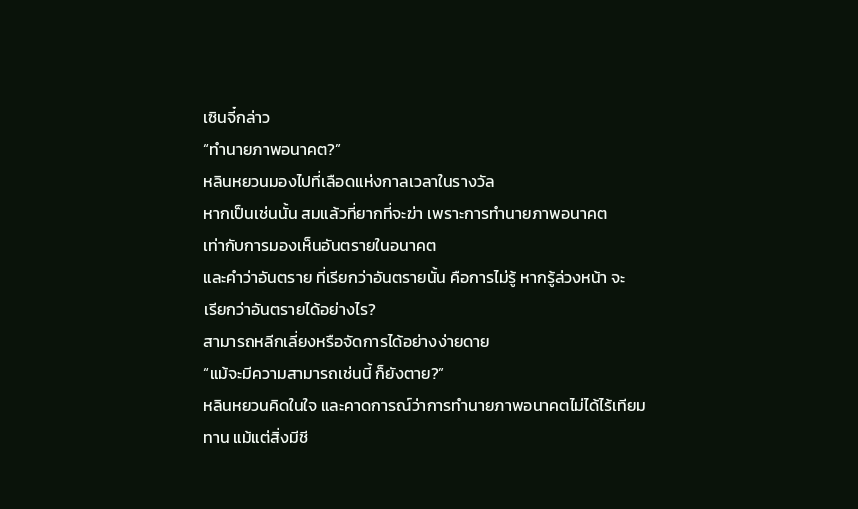เซินจี๋กล่าว
“ทำนายภาพอนาคต?”
หลินหยวนมองไปที่เลือดแห่งกาลเวลาในรางวัล
หากเป็นเช่นนั้น สมแล้วที่ยากที่จะฆ่า เพราะการทำนายภาพอนาคต
เท่ากับการมองเห็นอันตรายในอนาคต
และคำว่าอันตราย ที่เรียกว่าอันตรายนั้น คือการไม่รู้ หากรู้ล่วงหน้า จะ
เรียกว่าอันตรายได้อย่างไร?
สามารถหลีกเลี่ยงหรือจัดการได้อย่างง่ายดาย
“แม้จะมีความสามารถเช่นนี้ ก็ยังตาย?”
หลินหยวนคิดในใจ และคาดการณ์ว่าการทำนายภาพอนาคตไม่ได้ไร้เทียม
ทาน แม้แต่สิ่งมีชี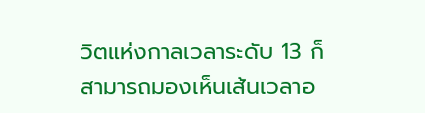วิตแห่งกาลเวลาระดับ 13 ก็สามารถมองเห็นเส้นเวลาอ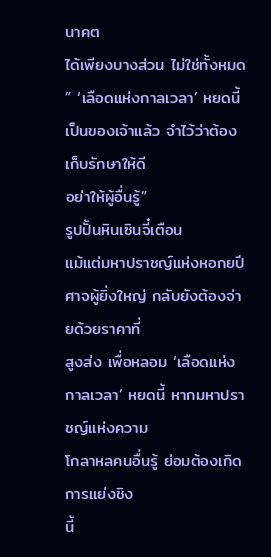นาคต
ได้เพียงบางส่วน ไม่ใช่ทั้งหมด
” ‘เลือดแห่งกาลเวลา’ หยดนี้ เป็นของเจ้าแล้ว จำไว้ว่าต้องเก็บรักษาให้ดี
อย่าให้ผู้อื่นรู้”
รูปปั้นหินเซินจี๋เตือน
แม้แต่มหาปราชญ์แห่งหอกยปีศาจผู้ยิ่งใหญ่ กลับยังต้องจ่ายด้วยราคาที่
สูงส่ง เพื่อหลอม ‘เลือดแห่งกาลเวลา’ หยดนี้ หากมหาปราชญ์แห่งความ
โกลาหลคนอื่นรู้ ย่อมต้องเกิดการแย่งชิง
นี้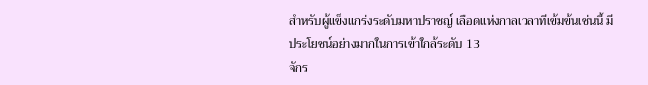สำหรับผู้แข็งแกร่งระดับมหาปราชญ์ เลือดแห่งกาลเวลาทีเข้มข้นเช่นนี้ มี
ประโยชน์อย่างมากในการเข้าใกล้ระดับ 13
จักร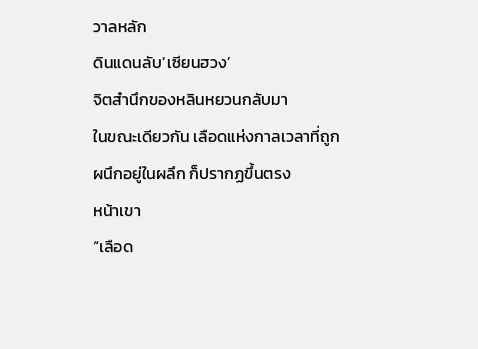วาลหลัก
ดินแดนลับ’เซียนฮวง’
จิตสำนึกของหลินหยวนกลับมา
ในขณะเดียวกัน เลือดแห่งกาลเวลาที่ถูกผนึกอยู่ในผลึก ก็ปรากฏขึ้นตรง
หน้าเขา
“เลือด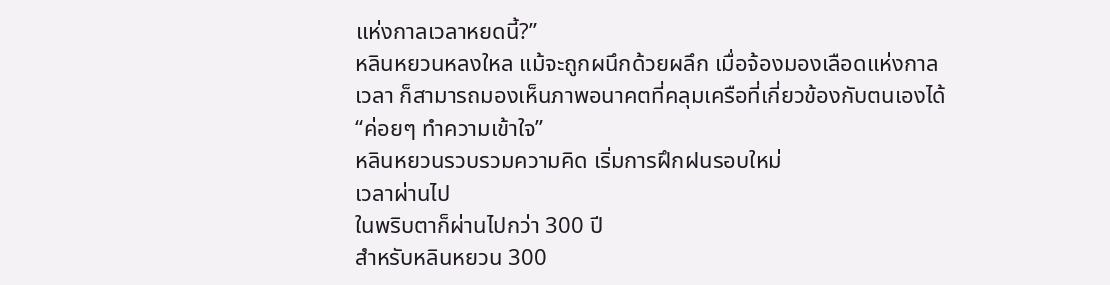แห่งกาลเวลาหยดนี้?”
หลินหยวนหลงใหล แม้จะถูกผนึกด้วยผลึก เมื่อจ้องมองเลือดแห่งกาล
เวลา ก็สามารถมองเห็นภาพอนาคตที่คลุมเครือที่เกี่ยวข้องกับตนเองได้
“ค่อยๆ ทำความเข้าใจ”
หลินหยวนรวบรวมความคิด เริ่มการฝึกฝนรอบใหม่
เวลาผ่านไป
ในพริบตาก็ผ่านไปกว่า 300 ปี
สำหรับหลินหยวน 300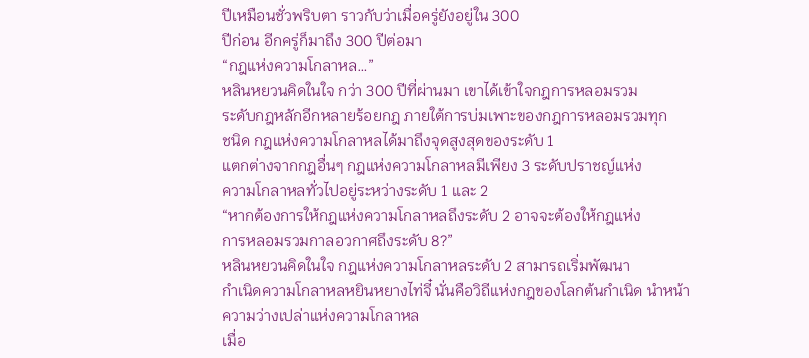ปีเหมือนชั่วพริบตา ราวกับว่าเมื่อครู่ยังอยู่ใน 300
ปีก่อน อีกครู่ก็มาถึง 300 ปีต่อมา
“กฎแห่งความโกลาหล…”
หลินหยวนคิดในใจ กว่า 300 ปีที่ผ่านมา เขาได้เข้าใจกฎการหลอมรวม
ระดับกฎหลักอีกหลายร้อยกฎ ภายใต้การบ่มเพาะของกฎการหลอมรวมทุก
ชนิด กฎแห่งความโกลาหลได้มาถึงจุดสูงสุดของระดับ 1
แตกต่างจากกฎอื่นๆ กฎแห่งความโกลาหลมีเพียง 3 ระดับปราชญ์แห่ง
ความโกลาหลทั่วไปอยู่ระหว่างระดับ 1 และ 2
“หากต้องการให้กฎแห่งความโกลาหลถึงระดับ 2 อาจจะต้องให้กฎแห่ง
การหลอมรวมกาลอวกาศถึงระดับ 8?”
หลินหยวนคิดในใจ กฎแห่งความโกลาหลระดับ 2 สามารถเริ่มพัฒนา
กำเนิดความโกลาหลหยินหยางไท่จี๋ นั่นคือวิถีแห่งกฎของโลกต้นกำเนิด นำหน้า
ความว่างเปล่าแห่งความโกลาหล
เมื่อ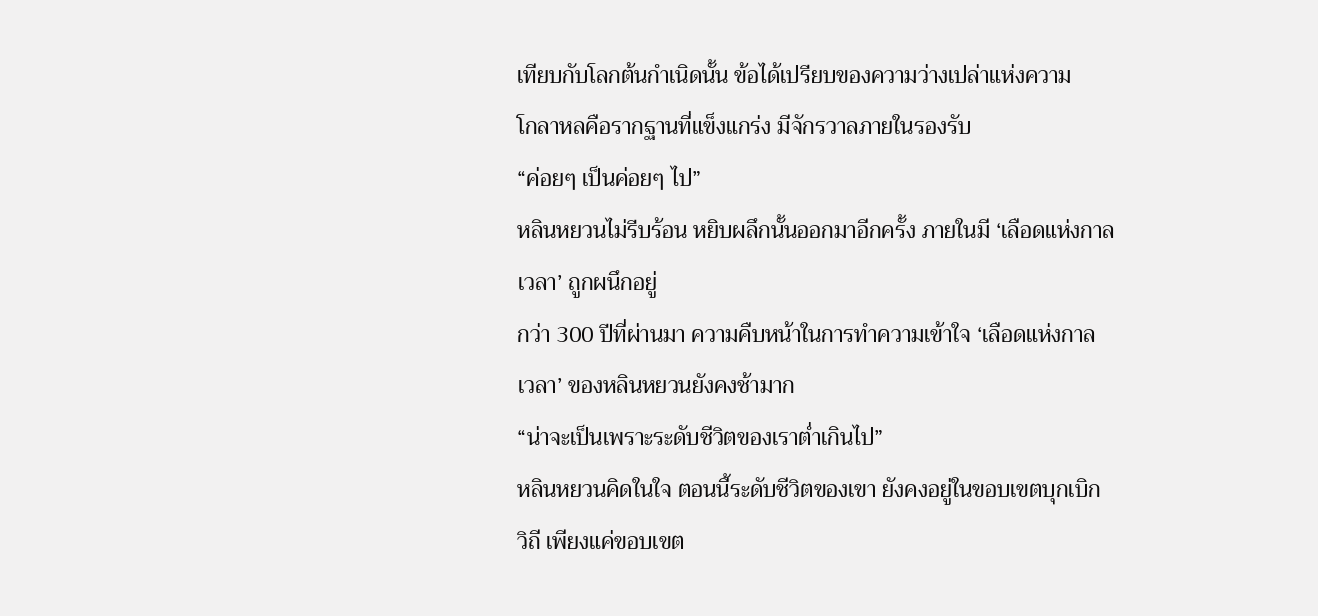เทียบกับโลกต้นกำเนิดนั้น ข้อได้เปรียบของความว่างเปล่าแห่งความ
โกลาหลคือรากฐานที่แข็งแกร่ง มีจักรวาลภายในรองรับ
“ค่อยๆ เป็นค่อยๆ ไป”
หลินหยวนไม่รีบร้อน หยิบผลึกนั้นออกมาอีกครั้ง ภายในมี ‘เลือดแห่งกาล
เวลา’ ถูกผนึกอยู่
กว่า 300 ปีที่ผ่านมา ความคืบหน้าในการทำความเข้าใจ ‘เลือดแห่งกาล
เวลา’ ของหลินหยวนยังคงช้ามาก
“น่าจะเป็นเพราะระดับชีวิตของเราต่ำเกินไป”
หลินหยวนคิดในใจ ตอนนี้ระดับชีวิตของเขา ยังคงอยู่ในขอบเขตบุกเบิก
วิถี เพียงแค่ขอบเขต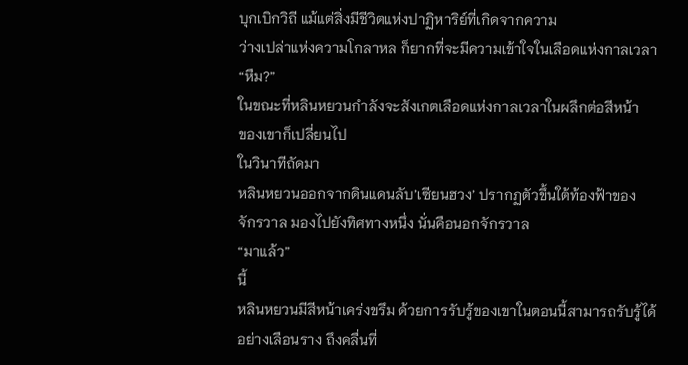บุกเบิกวิถี แม้แต่สิ่งมีชีวิตแห่งปาฏิหาริย์ที่เกิดจากความ
ว่างเปล่าแห่งความโกลาหล ก็ยากที่จะมีความเข้าใจในเลือดแห่งกาลเวลา
“หืม?”
ในขณะที่หลินหยวนกำลังจะสังเกตเลือดแห่งกาลเวลาในผลึกต่อสีหน้า
ของเขาก็เปลี่ยนไป
ในวินาทีถัดมา
หลินหยวนออกจากดินแดนลับ’เซียนฮวง’ ปรากฏตัวขึ้นใต้ท้องฟ้าของ
จักรวาล มองไปยังทิศทางหนึ่ง นั่นคือนอกจักรวาล
“มาแล้ว”
นี้
หลินหยวนมีสีหน้าเคร่งขรึม ด้วยการรับรู้ของเขาในตอนนี้สามารถรับรู้ได้
อย่างเลือนราง ถึงคลื่นที่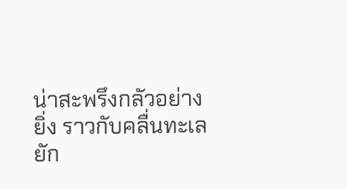น่าสะพรึงกลัวอย่างยิ่ง ราวกับคลื่นทะเลยัก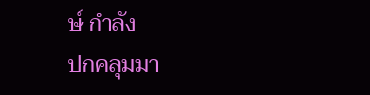ษ์ กำลัง
ปกคลุมมา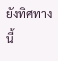ยังทิศทางนี้